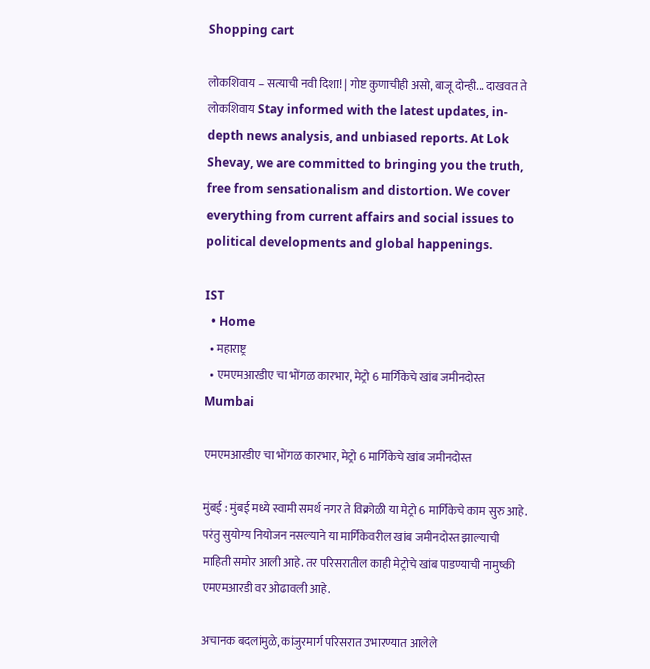Shopping cart

लोकशिवाय – सत्याची नवी दिशा! | गोष्ट कुणाचीही असो, बाजू दोन्ही... दाखवत ते लोकशिवाय Stay informed with the latest updates, in-depth news analysis, and unbiased reports. At Lok Shevay, we are committed to bringing you the truth, free from sensationalism and distortion. We cover everything from current affairs and social issues to political developments and global happenings.

IST
  • Home
  • महाराष्ट्र
  • एमएमआरडीए चा भोंगळ कारभार, मेट्रो 6 मार्गिकेचे खांब जमीनदोस्त
Mumbai

एमएमआरडीए चा भोंगळ कारभार, मेट्रो 6 मार्गिकेचे खांब जमीनदोस्त

मुंबई : मुंबई मध्ये स्वामी समर्थ नगर ते विक्रोळी या मेट्रो 6 मार्गिकेचे काम सुरु आहे. परंतु सुयोग्य नियोजन नसल्याने या मार्गिकेवरील खांब जमीनदोस्त झाल्याची माहिती समोर आली आहे. तर परिसरातील काही मेट्रोचे खांब पाडण्याची नामुष्की एमएमआरडी वर ओढावली आहे.

अचानक बदलांमुळे, कांजुरमार्ग परिसरात उभारण्यात आलेले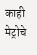काही मेट्रोचे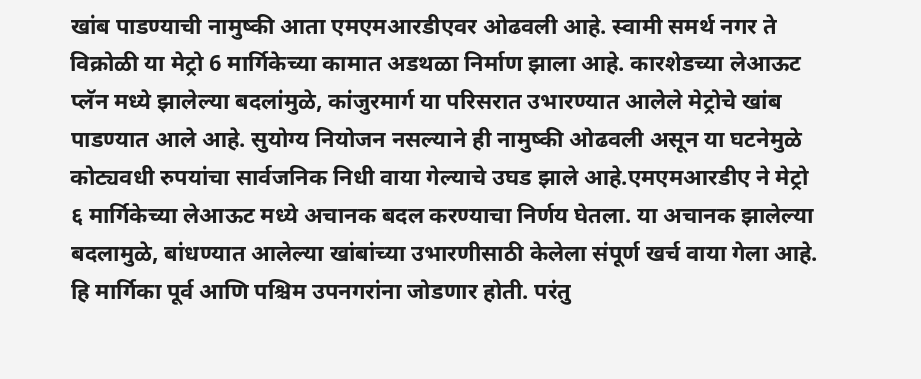खांब पाडण्याची नामुष्की आता एमएमआरडीएवर ओढवली आहे. स्वामी समर्थ नगर ते विक्रोळी या मेट्रो 6 मार्गिकेच्या कामात अडथळा निर्माण झाला आहे. कारशेडच्या लेआऊट प्लॅन मध्ये झालेल्या बदलांमुळे, कांजुरमार्ग या परिसरात उभारण्यात आलेले मेट्रोचे खांब पाडण्यात आले आहे. सुयोग्य नियोजन नसल्याने ही नामुष्की ओढवली असून या घटनेमुळे कोट्यवधी रुपयांचा सार्वजनिक निधी वाया गेल्याचे उघड झाले आहे.एमएमआरडीए ने मेट्रो ६ मार्गिकेच्या लेआऊट मध्ये अचानक बदल करण्याचा निर्णय घेतला. या अचानक झालेल्या बदलामुळे, बांधण्यात आलेल्या खांबांच्या उभारणीसाठी केलेला संपूर्ण खर्च वाया गेला आहे. हि मार्गिका पूर्व आणि पश्चिम उपनगरांना जोडणार होती. परंतु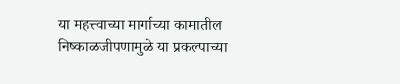या महत्त्वाच्या मार्गाच्या कामातील निष्काळजीपणामुळे या प्रकल्पाच्या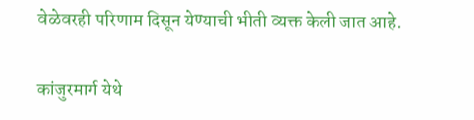वेळेवरही परिणाम दिसून येण्याची भीती व्यक्त केली जात आहे.

कांजुरमार्ग येथे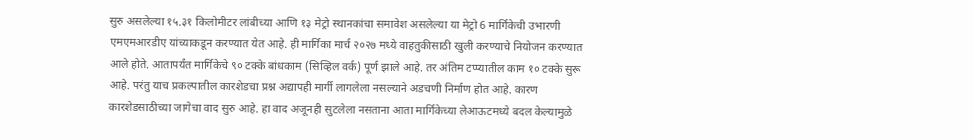सुरु असलेल्या १५.३१ किलोमीटर लांबीच्या आणि १३ मेट्रो स्थानकांचा समावेश असलेल्या या मेट्रो 6 मार्गिकेची उभारणी एमएमआरडीए यांच्याकडून करण्यात येत आहे. ही मार्गिका मार्च २०२७ मध्ये वाहतुकीसाठी खुली करण्याचे नियोजन करण्यात आले होते. आतापर्यंत मार्गिकेचे ९० टक्के बांधकाम (सिव्हिल वर्क) पूर्ण झाले आहे. तर अंतिम टप्प्यातील काम १० टक्के सुरू आहे. परंतु याच प्रकल्पातील कारशेडचा प्रश्न अद्यापही मार्गी लागलेला नसल्याने अडचणी निर्माण होत आहे. कारण कारशेडसाठीच्या जागेचा वाद सुरु आहे. हा वाद अजूनही सुटलेला नसताना आता मार्गिकेच्या लेआऊटमध्ये बदल केल्यामुळे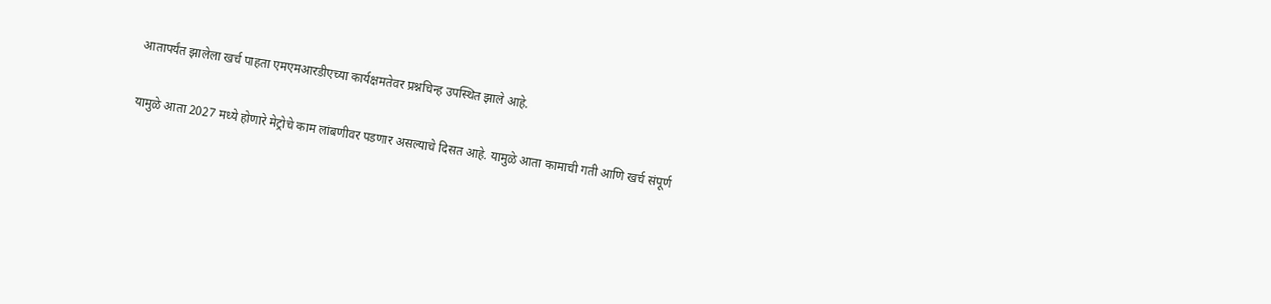आतापर्यंत झालेला खर्च पाहता एमएमआरडीएच्या कार्यक्षमतेवर प्रश्नचिन्ह उपस्थित झाले आहे.

यामुळे आता 2027 मध्ये होणारे मेट्रोचे काम लांबणीवर पडणार असल्याचे दिसत आहे. यामुळे आता कामाची गती आणि खर्च संपूर्ण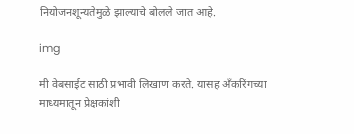नियोजनशून्यतेमुळे झाल्याचे बोलले जात आहे.

img

मी वेबसाईट साठी प्रभावी लिखाण करते. यासह अँकरिंगच्या माध्यमातून प्रेक्षकांशी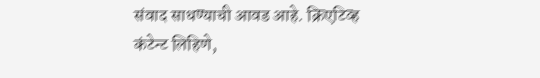संवाद साधण्याची आवड आहे. क्रिएटिव्ह कंटेन्ट लिहिणे,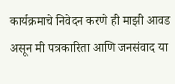कार्यक्रमाचे निवेदन करणे ही माझी आवड असून मी पत्रकारिता आणि जनसंवाद या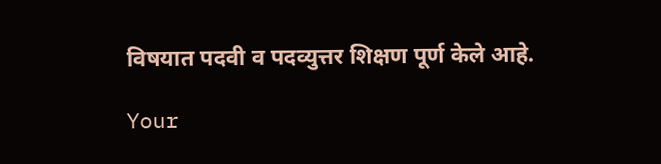विषयात पदवी व पदव्युत्तर शिक्षण पूर्ण केले आहे.

Your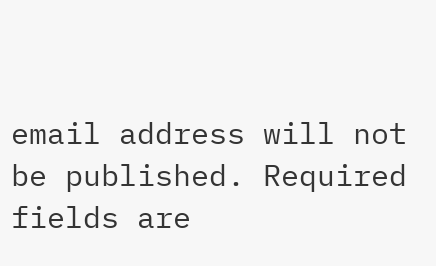email address will not be published. Required fields are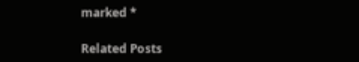marked *

Related Posts